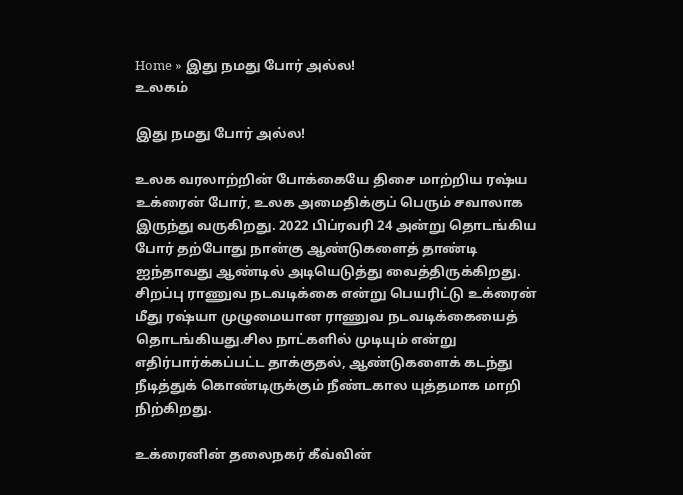Home » இது நமது போர் அல்ல!
உலகம்

இது நமது போர் அல்ல!

உலக வரலாற்றின் போக்கையே திசை மாற்றிய ரஷ்ய உக்ரைன் போர், உலக அமைதிக்குப் பெரும் சவாலாக இருந்து வருகிறது. 2022 பிப்ரவரி 24 அன்று தொடங்கிய போர் தற்போது நான்கு ஆண்டுகளைத் தாண்டி ஐந்தாவது ஆண்டில் அடியெடுத்து வைத்திருக்கிறது. சிறப்பு ராணுவ நடவடிக்கை என்று பெயரிட்டு உக்ரைன் மீது ரஷ்யா முழுமையான ராணுவ நடவடிக்கையைத் தொடங்கியது.சில நாட்களில் முடியும் என்று எதிர்பார்க்கப்பட்ட தாக்குதல், ஆண்டுகளைக் கடந்து நீடித்துக் கொண்டிருக்கும் நீண்டகால யுத்தமாக மாறி நிற்கிறது.

உக்ரைனின் தலைநகர் கீவ்வின்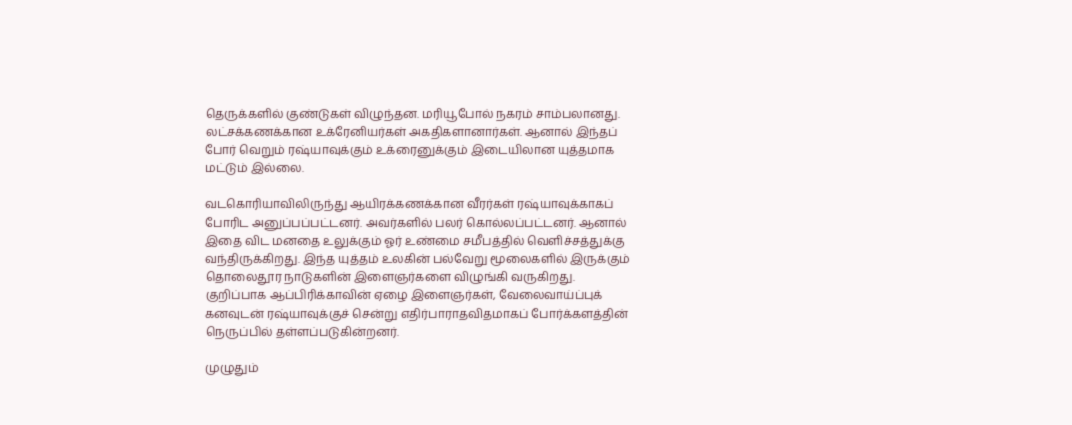தெருக்களில் குண்டுகள் விழுந்தன. மரியூபோல் நகரம் சாம்பலானது. லட்சக்கணக்கான உக்ரேனியர்கள் அகதிகளானார்கள். ஆனால் இந்தப் போர் வெறும் ரஷ்யாவுக்கும் உக்ரைனுக்கும் இடையிலான யுத்தமாக மட்டும் இல்லை.

வடகொரியாவிலிருந்து ஆயிரக்கணக்கான வீரர்கள் ரஷ்யாவுக்காகப் போரிட அனுப்பப்பட்டனர். அவர்களில் பலர் கொல்லப்பட்டனர். ஆனால் இதை விட மனதை உலுக்கும் ஓர் உண்மை சமீபத்தில் வெளிச்சத்துக்கு வந்திருக்கிறது. இந்த யுத்தம் உலகின் பல்வேறு மூலைகளில் இருக்கும் தொலைதூர நாடுகளின் இளைஞர்களை விழுங்கி வருகிறது. குறிப்பாக ஆப்பிரிக்காவின் ஏழை இளைஞர்கள், வேலைவாய்ப்புக் கனவுடன் ரஷ்யாவுக்குச் சென்று எதிர்பாராதவிதமாகப் போர்க்களத்தின் நெருப்பில் தள்ளப்படுகின்றனர்.

முழுதும்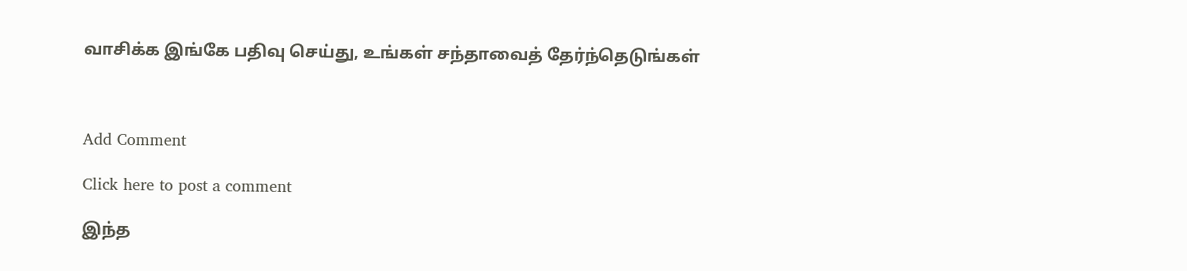வாசிக்க இங்கே பதிவு செய்து, உங்கள் சந்தாவைத் தேர்ந்தெடுங்கள்



Add Comment

Click here to post a comment

இந்த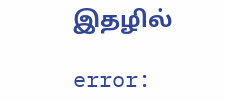இதழில்

error: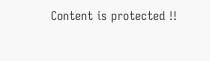Content is protected !!